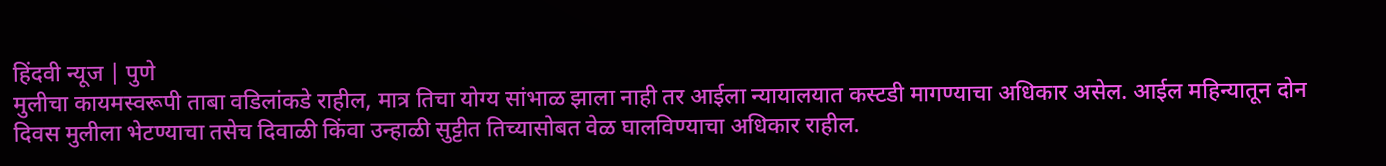हिंदवी न्यूज | पुणे
मुलीचा कायमस्वरूपी ताबा वडिलांकडे राहील, मात्र तिचा योग्य सांभाळ झाला नाही तर आईला न्यायालयात कस्टडी मागण्याचा अधिकार असेल. आईल महिन्यातून दोन दिवस मुलीला भेटण्याचा तसेच दिवाळी किंवा उन्हाळी सुट्टीत तिच्यासोबत वेळ घालविण्याचा अधिकार राहील.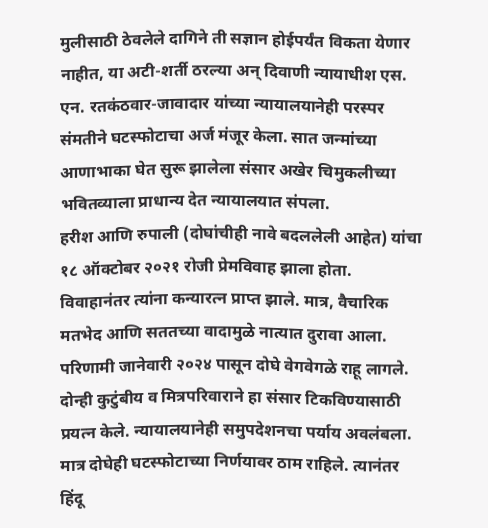मुलीसाठी ठेवलेले दागिने ती सज्ञान होईपर्यंत विकता येणार नाहीत, या अटी-शर्ती ठरल्या अन् दिवाणी न्यायाधीश एस. एन. रतकंठवार-जावादार यांच्या न्यायालयानेही परस्पर संमतीने घटस्फोटाचा अर्ज मंजूर केला. सात जन्मांच्या आणाभाका घेत सुरू झालेला संसार अखेर चिमुकलीच्या भवितव्याला प्राधान्य देत न्यायालयात संपला.
हरीश आणि रुपाली (दोघांचीही नावे बदललेली आहेत) यांचा १८ ऑक्टोबर २०२१ रोजी प्रेमविवाह झाला होता. विवाहानंतर त्यांना कन्यारत्न प्राप्त झाले. मात्र, वैचारिक मतभेद आणि सततच्या वादामुळे नात्यात दुरावा आला. परिणामी जानेवारी २०२४ पासून दोघे वेगवेगळे राहू लागले. दोन्ही कुटुंबीय व मित्रपरिवाराने हा संसार टिकविण्यासाठी प्रयत्न केले. न्यायालयानेही समुपदेशनचा पर्याय अवलंबला. मात्र दोघेही घटस्फोटाच्या निर्णयावर ठाम राहिले. त्यानंतर हिंदू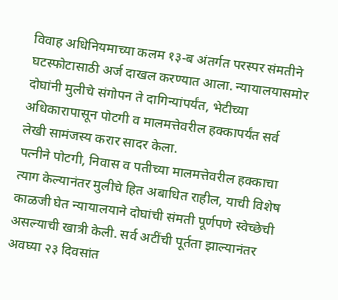विवाह अधिनियमाच्या कलम १३-ब अंतर्गत परस्पर संमतीने घटस्फोटासाठी अर्ज दाखल करण्यात आला. न्यायालयासमोर दोघांनी मुलीचे संगोपन ते दागिन्यांपर्यंत, भेटीच्या अधिकारापासून पोटगी व मालमत्तेवरील हक्कापर्यंत सर्व लेखी सामंजस्य करार सादर केला.
पत्नीने पोटगी, निवास व पतीच्या मालमत्तेवरील हक्काचा त्याग केल्यानंतर मुलीचे हित अबाधित राहील, याची विशेष काळजी घेत न्यायालयाने दोघांची संमती पूर्णपणे स्वेच्छेची असल्याची खात्री केली. सर्व अटींची पूर्तता झाल्यानंतर अवघ्या २३ दिवसांत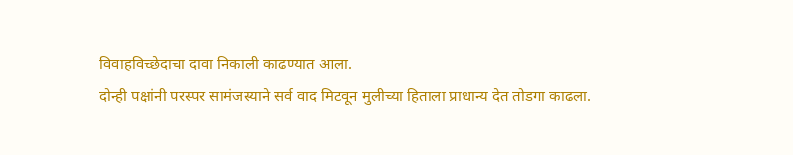विवाहविच्छेदाचा दावा निकाली काढण्यात आला.
दोन्ही पक्षांनी परस्पर सामंजस्याने सर्व वाद मिटवून मुलीच्या हिताला प्राधान्य देत तोडगा काढला.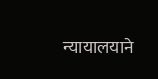न्यायालयाने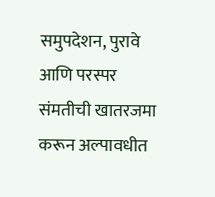समुपदेशन, पुरावे आणि परस्पर संमतीची खातरजमा करून अल्पावधीत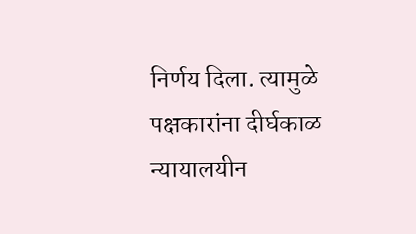निर्णय दिला. त्यामुळे पक्षकारांना दीर्घकाळ न्यायालयीन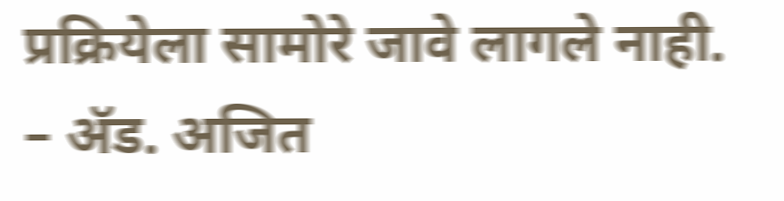प्रक्रियेला सामोरे जावे लागले नाही.
– ॲड. अजित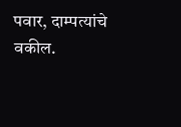पवार, दाम्पत्यांचे वकील.